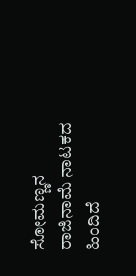ಸೋಮಣ್ಣನ ರಾಜಿನಾಮೆ ನಾಟಕದ ಹಿಂದಿದೆ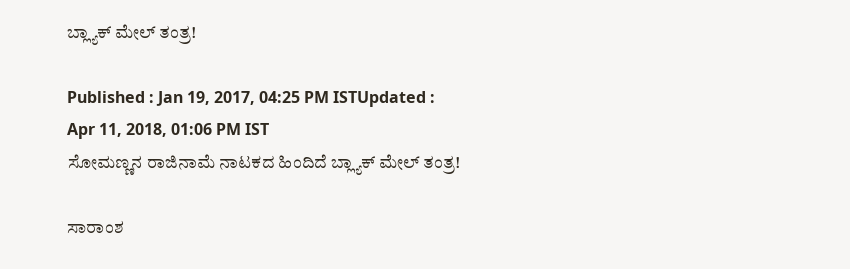ಬ್ಲ್ಯಾಕ್‌ ಮೇಲ್ ತಂತ್ರ!

Published : Jan 19, 2017, 04:25 PM ISTUpdated : Apr 11, 2018, 01:06 PM IST
ಸೋಮಣ್ಣನ ರಾಜಿನಾಮೆ ನಾಟಕದ ಹಿಂದಿದೆ ಬ್ಲ್ಯಾಕ್‌ ಮೇಲ್ ತಂತ್ರ!

ಸಾರಾಂಶ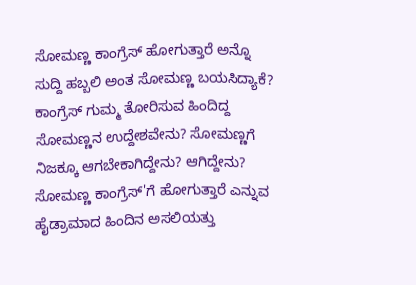ಸೋಮಣ್ಣ ಕಾಂಗ್ರೆಸ್ ಹೋಗುತ್ತಾರೆ ಅನ್ನೊ ಸುದ್ದಿ ಹಬ್ಬಲಿ ಅಂತ ಸೋಮಣ್ಣ ಬಯಸಿದ್ಯಾಕೆ? ಕಾಂಗ್ರೆಸ್ ಗುಮ್ಮ ತೋರಿಸುವ ಹಿಂದಿದ್ದ ಸೋಮಣ್ಣನ ಉದ್ದೇಶವೇನು? ಸೋಮಣ್ಣಗೆ ನಿಜಕ್ಕೂ ಆಗಬೇಕಾಗಿದ್ದೇನು? ಆಗಿದ್ದೇನು? ಸೋಮಣ್ಣ ಕಾಂಗ್ರೆಸ್'ಗೆ ಹೋಗುತ್ತಾರೆ ಎನ್ನುವ ಹೈಡ್ರಾಮಾದ ಹಿಂದಿನ ಅಸಲಿಯತ್ತು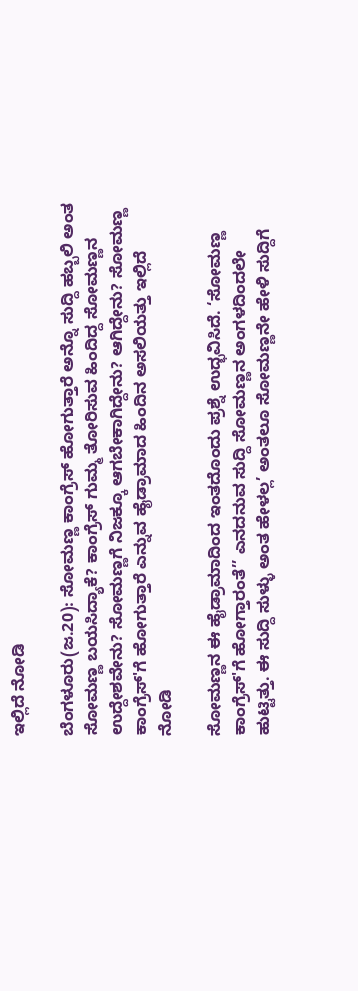ಇಲ್ಲಿದೆ ನೋಡಿ

ಬೆಂಗಳೂರು(ಜ.20): ಸೋಮಣ್ಣ ಕಾಂಗ್ರೆಸ್ ಹೋಗುತ್ತಾರೆ ಅನ್ನೊ ಸುದ್ದಿ ಹಬ್ಬಲಿ ಅಂತ ಸೋಮಣ್ಣ ಬಯಸಿದ್ಯಾಕೆ? ಕಾಂಗ್ರೆಸ್ ಗುಮ್ಮ ತೋರಿಸುವ ಹಿಂದಿದ್ದ ಸೋಮಣ್ಣನ ಉದ್ದೇಶವೇನು? ಸೋಮಣ್ಣಗೆ ನಿಜಕ್ಕೂ ಆಗಬೇಕಾಗಿದ್ದೇನು? ಆಗಿದ್ದೇನು? ಸೋಮಣ್ಣ ಕಾಂಗ್ರೆಸ್'ಗೆ ಹೋಗುತ್ತಾರೆ ಎನ್ನುವ ಹೈಡ್ರಾಮಾದ ಹಿಂದಿನ ಅಸಲಿಯತ್ತು ಇಲ್ಲಿದೆ ನೋಡಿ

ಸೋಮಣ್ಣನ ಈ ಹೈಡ್ರಾಮಾದಿಂದ ಇಂತದೊಂದು ಪ್ರಶ್ನೆ ಉದ್ಭವಿಸಿದೆ. ‘ಸೋಮಣ್ಣ  ಕಾಂಗ್ರೆಸ್'ಗೆ ಹೋಗ್ತಾರಂತೆ’’ ಎನದನುವ ಸುದ್ದಿ ಸೋಮಣ್ಣನ ಅಂಗಳದಿಂದಲೇ ಹುಟ್ಟಿತ್ತು. ಈ ಸುದ್ದಿ ಸುಳ್ಳು ಅಂತ ಹೇಳಲ್ಲ’ ಅಂತಲೂ ಸೋಮಣ್ಣನೇ ಹೇಳಿ ಸುದ್ದಿಗೆ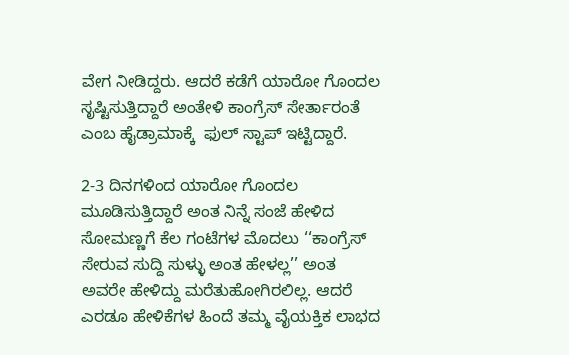ವೇಗ ನೀಡಿದ್ದರು. ಆದರೆ ಕಡೆಗೆ ಯಾರೋ ಗೊಂದಲ ಸೃಷ್ಟಿಸುತ್ತಿದ್ದಾರೆ ಅಂತೇಳಿ ಕಾಂಗ್ರೆಸ್ ಸೇರ್ತಾರಂತೆ ಎಂಬ ಹೈಡ್ರಾಮಾಕ್ಕೆ  ಫುಲ್ ಸ್ಟಾಪ್ ಇಟ್ಟಿದ್ದಾರೆ.

2-3 ದಿನಗಳಿಂದ ಯಾರೋ ಗೊಂದಲ ಮೂಡಿಸುತ್ತಿದ್ದಾರೆ ಅಂತ ನಿನ್ನೆ ಸಂಜೆ ಹೇಳಿದ ಸೋಮಣ್ಣಗೆ ಕೆಲ ಗಂಟೆಗಳ ಮೊದಲು ‘‘ಕಾಂಗ್ರೆಸ್ ಸೇರುವ ಸುದ್ದಿ ಸುಳ್ಳು ಅಂತ ಹೇಳಲ್ಲ’’ ಅಂತ ಅವರೇ ಹೇಳಿದ್ದು ಮರೆತುಹೋಗಿರಲಿಲ್ಲ. ಆದರೆ ಎರಡೂ ಹೇಳಿಕೆಗಳ ಹಿಂದೆ ತಮ್ಮ ವೈಯಕ್ತಿಕ ಲಾಭದ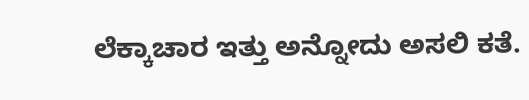ಲೆಕ್ಕಾಚಾರ ಇತ್ತು ಅನ್ನೋದು ಅಸಲಿ ಕತೆ.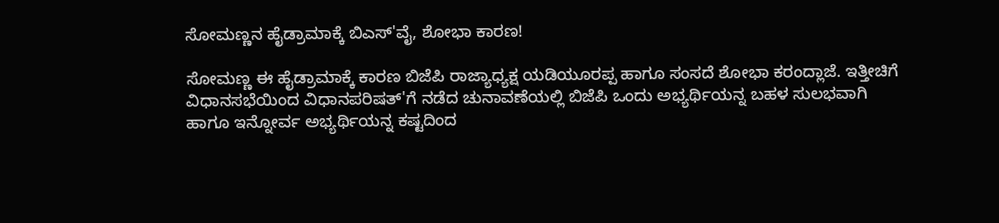ಸೋಮಣ್ಣನ ಹೈಡ್ರಾಮಾಕ್ಕೆ ಬಿಎಸ್‌'ವೈ, ಶೋಭಾ ಕಾರಣ!

ಸೋಮಣ್ಣ ಈ ಹೈಡ್ರಾಮಾಕ್ಕೆ ಕಾರಣ ಬಿಜೆಪಿ ರಾಜ್ಯಾಧ್ಯಕ್ಷ ಯಡಿಯೂರಪ್ಪ ಹಾಗೂ ಸಂಸದೆ ಶೋಭಾ ಕರಂದ್ಲಾಜೆ. ಇತ್ತೀಚಿಗೆ ವಿಧಾನಸಭೆಯಿಂದ ವಿಧಾನಪರಿಷತ್'ಗೆ ನಡೆದ ಚುನಾವಣೆಯಲ್ಲಿ ಬಿಜೆಪಿ ಒಂದು ಅಭ್ಯರ್ಥಿಯನ್ನ ಬಹಳ ಸುಲಭವಾಗಿ ಹಾಗೂ ಇನ್ನೋರ್ವ ಅಭ್ಯರ್ಥಿಯನ್ನ ಕಷ್ಟದಿಂದ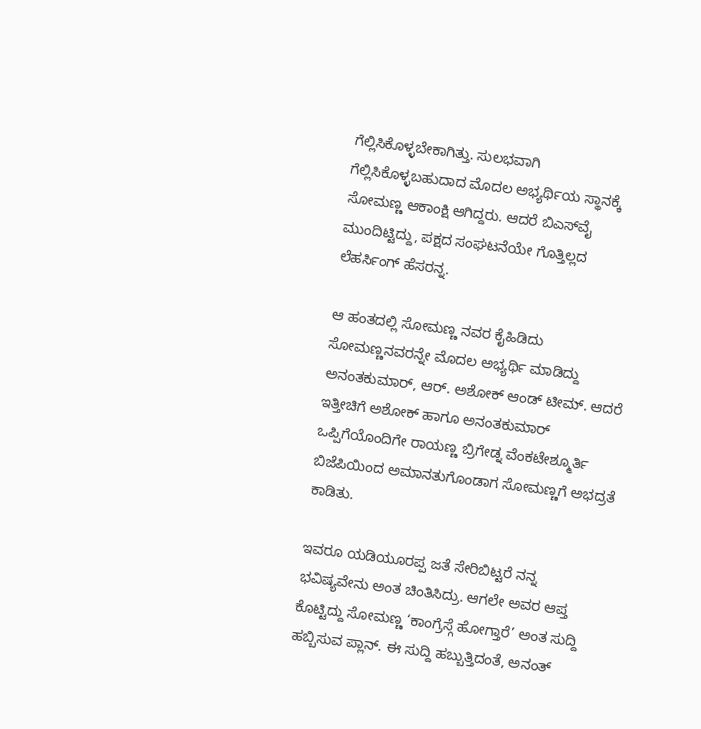ಗೆಲ್ಲಿಸಿಕೊಳ್ಳಬೇಕಾಗಿತ್ತು. ಸುಲಭವಾಗಿ ಗೆಲ್ಲಿಸಿಕೊಳ್ಳಬಹುದಾದ ಮೊದಲ ಅಭ್ಯರ್ಥಿಯ ಸ್ಥಾನಕ್ಕೆ ಸೋಮಣ್ಣ ಆಕಾಂಕ್ಷಿ ಆಗಿದ್ದರು. ಆದರೆ ಬಿಎಸ್‌ವೈ ಮುಂದಿಟ್ಟಿದ್ದು, ಪಕ್ಷದ ಸಂಘಟನೆಯೇ ಗೊತ್ತಿಲ್ಲದ ಲೆಹರ್ಸಿಂಗ್ ಹೆಸರನ್ನ.

ಆ ಹಂತದಲ್ಲಿ ಸೋಮಣ್ಣ ನವರ ಕೈಹಿಡಿದು ಸೋಮಣ್ಣನವರನ್ನೇ ಮೊದಲ ಅಭ್ಯರ್ಥಿ ಮಾಡಿದ್ದು  ಅನಂತಕುಮಾರ್, ಆರ್. ಅಶೋಕ್ ಆಂಡ್ ಟೀಮ್. ಆದರೆ ಇತ್ತೀಚಿಗೆ ಅಶೋಕ್ ಹಾಗೂ ಅನಂತಕುಮಾರ್ ಒಪ್ಪಿಗೆಯೊಂದಿಗೇ ರಾಯಣ್ಣ ಬ್ರಿಗೇಡ್ನ ವೆಂಕಟೇಶ್ಮೂರ್ತಿ ಬಿಜೆಪಿಯಿಂದ ಅಮಾನತುಗೊಂಡಾಗ ಸೋಮಣ್ಣಗೆ ಅಭದ್ರತೆ ಕಾಡಿತು.

ಇವರೂ ಯಡಿಯೂರಪ್ಪ ಜತೆ ಸೇರಿಬಿಟ್ಟರೆ ನನ್ನ ಭವಿಷ್ಯವೇನು ಅಂತ ಚಿಂತಿಸಿದ್ರು. ಆಗಲೇ ಅವರ ಆಪ್ತ ಕೊಟ್ಟಿದ್ದು ಸೋಮಣ್ಣ ‘ಕಾಂಗ್ರೆಸ್ಗೆ ಹೋಗ್ತಾರೆ’ ಅಂತ ಸುದ್ದಿ ಹಬ್ಬಿಸುವ ಪ್ಲಾನ್. ಈ ಸುದ್ದಿ ಹಬ್ಬುತ್ತಿದಂತೆ, ಅನಂತ್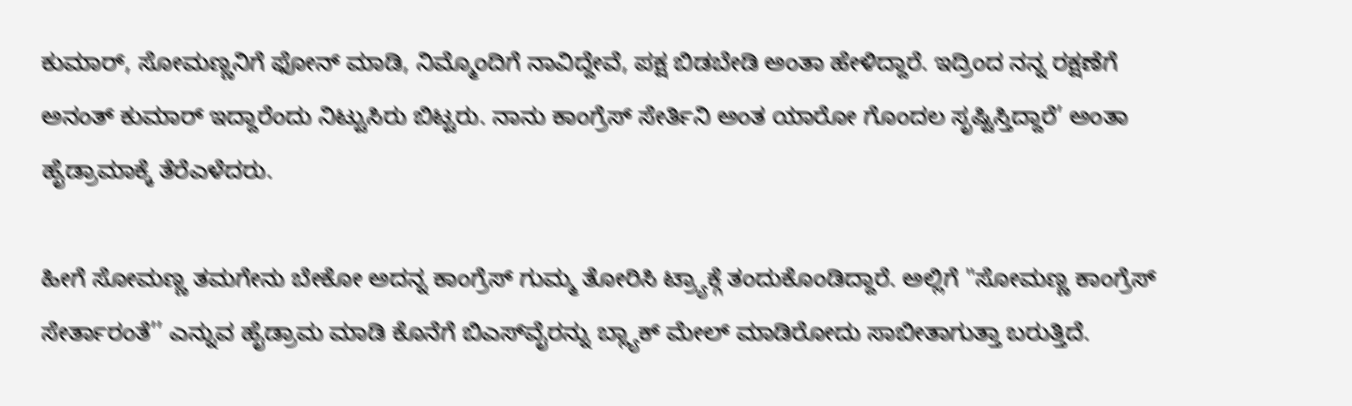ಕುಮಾರ್, ಸೋಮಣ್ಣನಿಗೆ ಫೋನ್ ಮಾಡಿ, ನಿಮ್ಮೊಂದಿಗೆ ನಾವಿದ್ದೇವೆ, ಪಕ್ಷ ಬಿಡಬೇಡಿ ಅಂತಾ ಹೇಳಿದ್ದಾರೆ. ಇದ್ರಿಂದ ನನ್ನ ರಕ್ಷಣೆಗೆ ಅನಂತ್ ಕುಮಾರ್ ಇದ್ದಾರೆಂದು ನಿಟ್ಟುಸಿರು ಬಿಟ್ಟರು. ನಾನು ಕಾಂಗ್ರೆಸ್ ಸೇರ್ತಿನಿ ಅಂತ ಯಾರೋ ಗೊಂದಲ ಸೃಷ್ಟಿಸ್ತಿದ್ದಾರೆ’ ಅಂತಾ ಹೈಡ್ರಾಮಾಕ್ಕೆ ತೆರೆಎಳೆದರು.

ಹೀಗೆ ಸೋಮಣ್ಣ ತಮಗೇನು ಬೇಕೋ ಅದನ್ನ ಕಾಂಗ್ರೆಸ್ ಗುಮ್ಮ ತೋರಿಸಿ ಟ್ರ್ಯಾಕ್ಗೆ ತಂದುಕೊಂಡಿದ್ದಾರೆ. ಅಲ್ಲಿಗೆ "ಸೋಮಣ್ಣ ಕಾಂಗ್ರೆಸ್ ಸೇರ್ತಾರಂತೆ’’ ಎನ್ನುವ ಹೈಡ್ರಾಮ ಮಾಡಿ ಕೊನೆಗೆ ಬಿಎಸ್‌ವೈರನ್ನು ಬ್ಲ್ಯಾಕ್ ಮೇಲ್ ಮಾಡಿರೋದು ಸಾಬೀತಾಗುತ್ತಾ ಬರುತ್ತಿದೆ.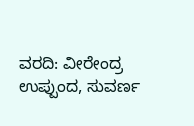ವರದಿ: ವೀರೇಂದ್ರ ಉಪ್ಪುಂದ, ಸುವರ್ಣ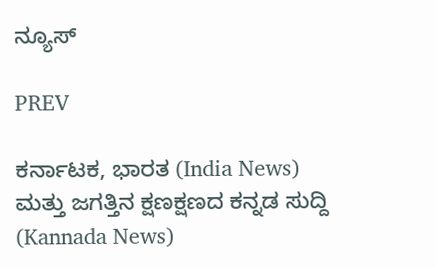ನ್ಯೂಸ್

PREV

ಕರ್ನಾಟಕ, ಭಾರತ (India News) ಮತ್ತು ಜಗತ್ತಿನ ಕ್ಷಣಕ್ಷಣದ ಕನ್ನಡ ಸುದ್ದಿ (Kannada News)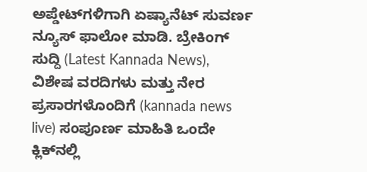ಅಪ್ಡೇಟ್‌ಗಳಿಗಾಗಿ ಏಷ್ಯಾನೆಟ್ ಸುವರ್ಣ ನ್ಯೂಸ್‌ ಫಾಲೋ ಮಾಡಿ. ಬ್ರೇಕಿಂಗ್ ಸುದ್ದಿ (Latest Kannada News), ವಿಶೇಷ ವರದಿಗಳು ಮತ್ತು ನೇರ ಪ್ರಸಾರಗಳೊಂದಿಗೆ (kannada news live) ಸಂಪೂರ್ಣ ಮಾಹಿತಿ ಒಂದೇ ಕ್ಲಿಕ್‌ನಲ್ಲಿ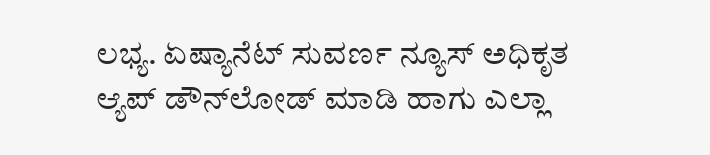ಲಭ್ಯ. ಏಷ್ಯಾನೆಟ್ ಸುವರ್ಣ ನ್ಯೂಸ್ ಅಧಿಕೃತ ಆ್ಯಪ್ ಡೌನ್‌ಲೋಡ್ ಮಾಡಿ ಹಾಗು ಎಲ್ಲಾ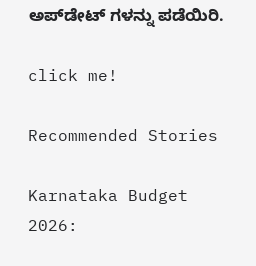ಅಪ್‌ಡೇಟ್ ಗಳನ್ನು ಪಡೆಯಿರಿ.

click me!

Recommended Stories

Karnataka Budget 2026: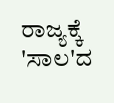ರಾಜ್ಯಕ್ಕೆ 'ಸಾಲ'ದ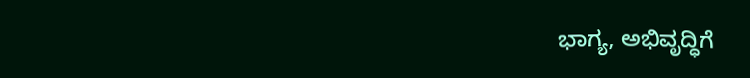ಭಾಗ್ಯ, ಅಭಿವೃದ್ಧಿಗೆ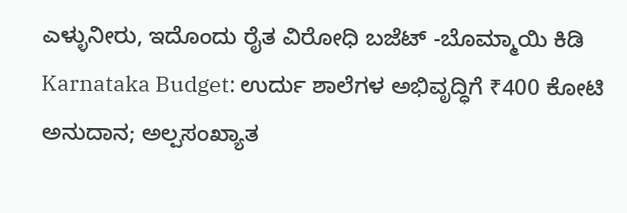ಎಳ್ಳುನೀರು, ಇದೊಂದು ರೈತ ವಿರೋಧಿ ಬಜೆಟ್ -ಬೊಮ್ಮಾಯಿ ಕಿಡಿ
Karnataka Budget: ಉರ್ದು ಶಾಲೆಗಳ ಅಭಿವೃದ್ಧಿಗೆ ₹400 ಕೋಟಿ ಅನುದಾನ; ಅಲ್ಪಸಂಖ್ಯಾತ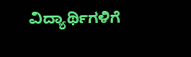ವಿದ್ಯಾರ್ಥಿಗಳಿಗೆ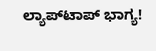ಲ್ಯಾಪ್‌ಟಾಪ್‌ ಭಾಗ್ಯ!